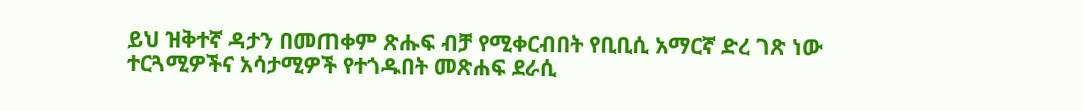ይህ ዝቅተኛ ዳታን በመጠቀም ጽሑፍ ብቻ የሚቀርብበት የቢቢሲ አማርኛ ድረ ገጽ ነው
ተርጓሚዎችና አሳታሚዎች የተጎዱበት መጽሐፍ ደራሲ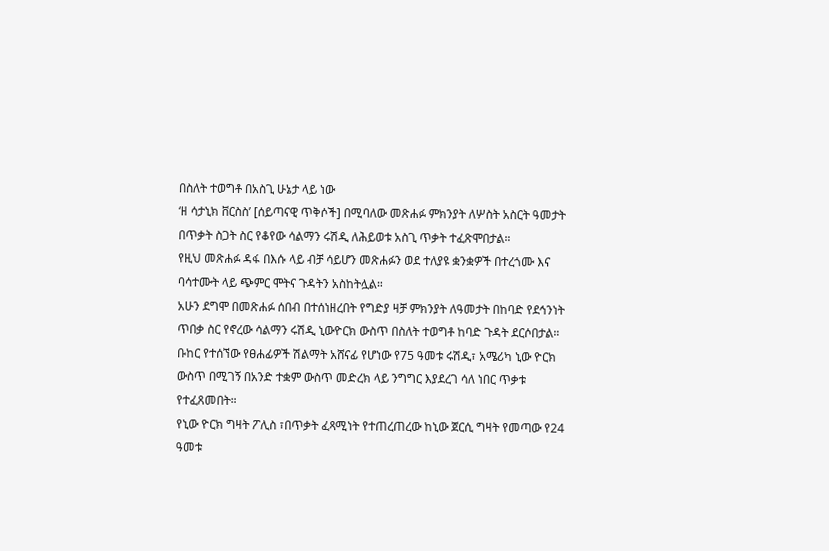በስለት ተወግቶ በአስጊ ሁኔታ ላይ ነው
‘ዘ ሳታኒክ ቨርስስ’ [ሰይጣናዊ ጥቅሶች] በሚባለው መጽሐፉ ምክንያት ለሦስት አስርት ዓመታት በጥቃት ስጋት ስር የቆየው ሳልማን ሩሽዲ ለሕይወቱ አስጊ ጥቃት ተፈጽሞበታል።
የዚህ መጽሐፉ ዳፋ በእሱ ላይ ብቻ ሳይሆን መጽሐፉን ወደ ተለያዩ ቋንቋዎች በተረጎሙ እና ባሳተሙት ላይ ጭምር ሞትና ጉዳትን አስከትሏል።
አሁን ደግሞ በመጽሐፉ ሰበብ በተሰነዘረበት የግድያ ዛቻ ምክንያት ለዓመታት በከባድ የደኅንነት ጥበቃ ስር የኖረው ሳልማን ሩሽዲ ኒውዮርክ ውስጥ በስለት ተወግቶ ከባድ ጉዳት ደርሶበታል።
ቡከር የተሰኘው የፀሐፊዎች ሽልማት አሸናፊ የሆነው የ75 ዓመቱ ሩሽዲ፣ አሜሪካ ኒው ዮርክ ውስጥ በሚገኝ በአንድ ተቋም ውስጥ መድረክ ላይ ንግግር እያደረገ ሳለ ነበር ጥቃቱ የተፈጸመበት።
የኒው ዮርክ ግዛት ፖሊስ ፣በጥቃት ፈጻሚነት የተጠረጠረው ከኒው ጀርሲ ግዛት የመጣው የ24 ዓመቱ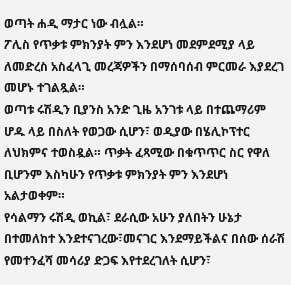ወጣት ሐዲ ማታር ነው ብሏል።
ፖሊስ የጥቃቱ ምክንያት ምን እንደሆነ መደምደሚያ ላይ ለመድረስ አስፈላጊ መረጃዎችን በማሰባሰብ ምርመራ እያደረገ መሆኑ ተገልጿል።
ወጣቱ ሩሽዲን ቢያንስ አንድ ጊዜ አንገቱ ላይ በተጨማሪም ሆዱ ላይ በስለት የወጋው ሲሆን፣ ወዲያው በሄሊኮፕተር ለህክምና ተወስዷል። ጥቃት ፈጻሚው በቁጥጥር ስር የዋለ ቢሆንም እስካሁን የጥቃቱ ምክንያት ምን እንደሆነ አልታወቀም።
የሳልማን ሩሽዲ ወኪል፣ ደራሲው አሁን ያለበትን ሁኔታ በተመለከተ እንደተናገረው፣መናገር እንደማይችልና በሰው ሰራሽ የመተንፈሻ መሳሪያ ድጋፍ እየተደረገለት ሲሆን፣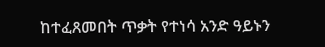ከተፈጸመበት ጥቃት የተነሳ አንድ ዓይኑን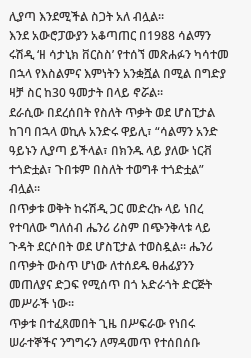ሊያጣ እንደሚችል ስጋት አለ ብሏል።
እንደ አውሮፓውያን አቆጣጠር በ1988 ሳልማን ሩሽዲ ‘ዘ ሳታኒክ ቨርስስ’ የተሰኘ መጽሐፉን ካሳተመ በኋላ የእስልምና እምነትን አንቋሿል በሚል በግድያ ዛቻ ስር ከ30 ዓመታት በላይ ኖሯል።
ደራሲው በደረሰበት የስለት ጥቃት ወደ ሆስፒታል ከገባ በኋላ ወኪሉ አንድሩ ዋይሊ፣ “ሳልማን አንድ ዓይኑን ሊያጣ ይችላል፣ በክንዱ ላይ ያለው ነርቭ ተጎድቷል፣ ጉበቱም በስለት ተወግቶ ተጎድቷል” ብሏል።
በጥቃቱ ወቅት ከሩሽዲ ጋር መድረኩ ላይ ነበረ የተባለው ግለሰብ ሔንሪ ሪስም በጭንቅላቱ ላይ ጉዳት ደርሶበት ወደ ሆስፒታል ተወስዷል። ሔንሪ በጥቃት ውስጥ ሆነው ለተሰደዱ ፀሐፊያንን መጠለያና ድጋፍ የሚሰጥ በጎ አድራጎት ድርጅት መሥራች ነው።
ጥቃቱ በተፈጸመበት ጊዜ በሥፍራው የነበሩ ሠራተኞችና ንግግሩን ለማዳመጥ የተሰበሰቡ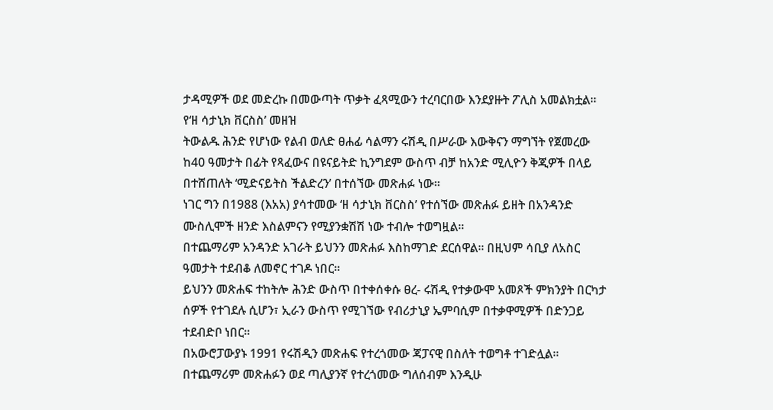ታዳሚዎች ወደ መድረኩ በመውጣት ጥቃት ፈጻሚውን ተረባርበው እንደያዙት ፖሊስ አመልክቷል።
የ‘ዘ ሳታኒክ ቨርስስ’ መዘዝ
ትውልዱ ሕንድ የሆነው የልብ ወለድ ፀሐፊ ሳልማን ሩሽዲ በሥራው እውቅናን ማግኘት የጀመረው ከ40 ዓመታት በፊት የጻፈውና በዩናይትድ ኪንግደም ውስጥ ብቻ ከአንድ ሚሊዮን ቅጂዎች በላይ በተሸጠለት ‘ሚድናይትስ ችልድረን’ በተሰኘው መጽሐፉ ነው።
ነገር ግን በ1988 (እአአ) ያሳተመው ‘ዘ ሳታኒክ ቨርስስ’ የተሰኘው መጽሐፉ ይዘት በአንዳንድ ሙስሊሞች ዘንድ እስልምናን የሚያንቋሽሽ ነው ተብሎ ተወግዟል።
በተጨማሪም አንዳንድ አገራት ይህንን መጽሐፉ እስከማገድ ደርሰዋል። በዚህም ሳቢያ ለአስር ዓመታት ተደብቆ ለመኖር ተገዶ ነበር።
ይህንን መጽሐፍ ተከትሎ ሕንድ ውስጥ በተቀሰቀሱ ፀረ- ሩሽዲ የተቃውሞ አመጾች ምክንያት በርካታ ሰዎች የተገደሉ ሲሆን፣ ኢራን ውስጥ የሚገኘው የብሪታኒያ ኤምባሲም በተቃዋሚዎች በድንጋይ ተደብድቦ ነበር።
በአውሮፓውያኑ 1991 የሩሽዲን መጽሐፍ የተረጎመው ጃፓናዊ በስለት ተወግቶ ተገድሏል።
በተጨማሪም መጽሐፉን ወደ ጣሊያንኛ የተረጎመው ግለሰብም እንዲሁ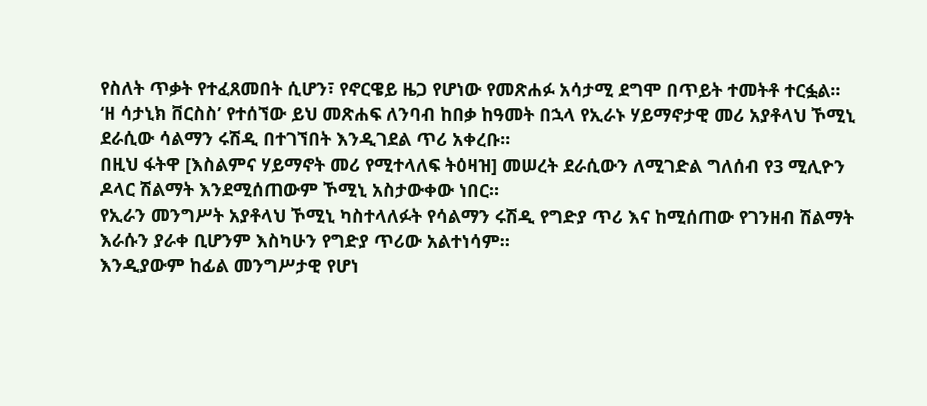የስለት ጥቃት የተፈጸመበት ሲሆን፣ የኖርዌይ ዜጋ የሆነው የመጽሐፉ አሳታሚ ደግሞ በጥይት ተመትቶ ተርፏል።
‘ዘ ሳታኒክ ቨርስስ’ የተሰኘው ይህ መጽሐፍ ለንባብ ከበቃ ከዓመት በኋላ የኢራኑ ሃይማኖታዊ መሪ አያቶላህ ኾሚኒ ደራሲው ሳልማን ሩሽዲ በተገኘበት እንዲገደል ጥሪ አቀረቡ።
በዚህ ፋትዋ [እስልምና ሃይማኖት መሪ የሚተላለፍ ትዕዛዝ] መሠረት ደራሲውን ለሚገድል ግለሰብ የ3 ሚሊዮን ዶላር ሽልማት እንደሚሰጠውም ኾሚኒ አስታውቀው ነበር።
የኢራን መንግሥት አያቶላህ ኾሚኒ ካስተላለፉት የሳልማን ሩሽዲ የግድያ ጥሪ እና ከሚሰጠው የገንዘብ ሽልማት እራሱን ያራቀ ቢሆንም እስካሁን የግድያ ጥሪው አልተነሳም።
እንዲያውም ከፊል መንግሥታዊ የሆነ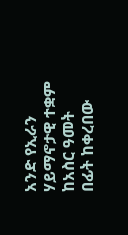አንድ የኢራን ሃይማኖታዊ ተቋም ከአስር ዓመት በፊት ከቀረበው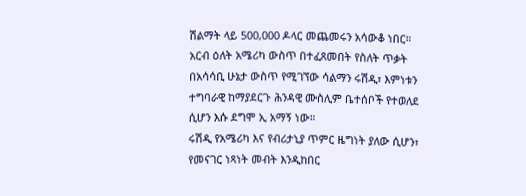ሽልማት ላይ 500,000 ዶላር መጨመሩን አሳውቆ ነበር።
አርብ ዕለት አሜሪካ ውስጥ በተፈጸመበት የስለት ጥቃት በአሳሳቢ ሁኔታ ውስጥ የሚገኘው ሳልማን ሩሽዲ፣ እምነቱን ተግባራዊ ከማያደርጉ ሕንዳዊ ሙስሊም ቤተሰቦች የተወለደ ሲሆን እሱ ደግሞ ኢ አማኝ ነው።
ሩሽዲ የአሜሪካ እና የብሪታኒያ ጥምር ዜግነት ያለው ሲሆን፣ የመናገር ነጻነት መብት እንዲከበር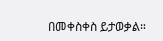በመቀስቀስ ይታወቃል።